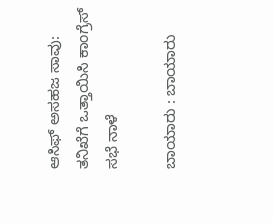ಆಸಿಫ್ ಅಸಹಜ ಸಾವು: ತನಿಖೆಗೆ ಒತ್ತಾಯಿಸಿ ಕಾಂಗ್ರೆಸ್ ಸಭೆ ನಾಳೆ

ಬಾಯಾರು : ಬಾಯಾರು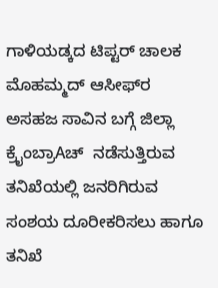ಗಾಳಿಯಡ್ಕದ ಟಿಪ್ಟರ್ ಚಾಲಕ ಮೊಹಮ್ಮದ್ ಆಸೀಫ್‌ರ ಅಸಹಜ ಸಾವಿನ ಬಗ್ಗೆ ಜಿಲ್ಲಾ ಕ್ರೈಂಬ್ರಾAಚ್  ನಡೆಸುತ್ತಿರುವ ತನಿಖೆಯಲ್ಲಿ ಜನರಿಗಿರುವ ಸಂಶಯ ದೂರೀಕರಿಸಲು ಹಾಗೂ ತನಿಖೆ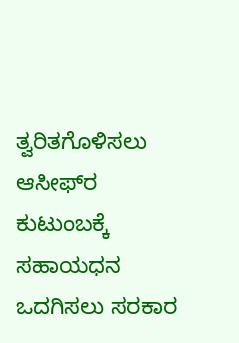ತ್ವರಿತಗೊಳಿಸಲು ಆಸೀಫ್‌ರ ಕುಟುಂಬಕ್ಕೆ ಸಹಾಯಧನ ಒದಗಿಸಲು ಸರಕಾರ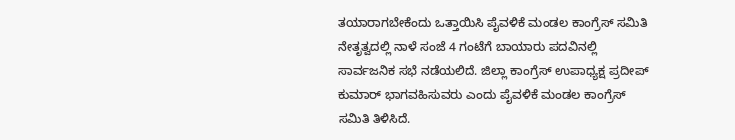ತಯಾರಾಗಬೇಕೆಂದು ಒತ್ತಾಯಿಸಿ ಪೈವಳಿಕೆ ಮಂಡಲ ಕಾಂಗ್ರೆಸ್ ಸಮಿತಿ ನೇತೃತ್ವದಲ್ಲಿ ನಾಳೆ ಸಂಜೆ 4 ಗಂಟೆಗೆ ಬಾಯಾರು ಪದವಿನಲ್ಲಿ ಸಾರ್ವಜನಿಕ ಸಭೆ ನಡೆಯಲಿದೆ. ಜಿಲ್ಲಾ ಕಾಂಗ್ರೆಸ್ ಉಪಾಧ್ಯಕ್ಷ ಪ್ರದೀಪ್ ಕುಮಾರ್ ಭಾಗವಹಿಸುವರು ಎಂದು ಪೈವಳಿಕೆ ಮಂಡಲ ಕಾಂಗ್ರೆಸ್ ಸಮಿತಿ ತಿಳಿಸಿದೆ.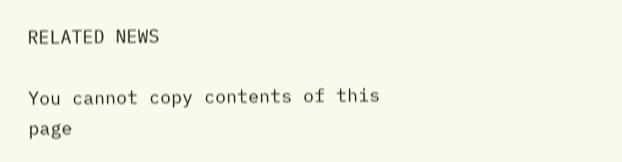RELATED NEWS

You cannot copy contents of this page